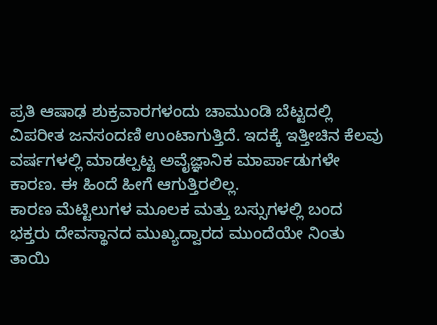ಪ್ರತಿ ಆಷಾಢ ಶುಕ್ರವಾರಗಳಂದು ಚಾಮುಂಡಿ ಬೆಟ್ಟದಲ್ಲಿ ವಿಪರೀತ ಜನಸಂದಣಿ ಉಂಟಾಗುತ್ತಿದೆ. ಇದಕ್ಕೆ ಇತ್ತೀಚಿನ ಕೆಲವು ವರ್ಷಗಳಲ್ಲಿ ಮಾಡಲ್ಪಟ್ಟ ಅವೈಜ್ಞಾನಿಕ ಮಾರ್ಪಾಡುಗಳೇ ಕಾರಣ. ಈ ಹಿಂದೆ ಹೀಗೆ ಆಗುತ್ತಿರಲಿಲ್ಲ.
ಕಾರಣ ಮೆಟ್ಟಿಲುಗಳ ಮೂಲಕ ಮತ್ತು ಬಸ್ಸುಗಳಲ್ಲಿ ಬಂದ ಭಕ್ತರು ದೇವಸ್ಥಾನದ ಮುಖ್ಯದ್ವಾರದ ಮುಂದೆಯೇ ನಿಂತು ತಾಯಿ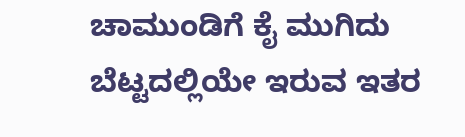ಚಾಮುಂಡಿಗೆ ಕೈ ಮುಗಿದು ಬೆಟ್ಟದಲ್ಲಿಯೇ ಇರುವ ಇತರ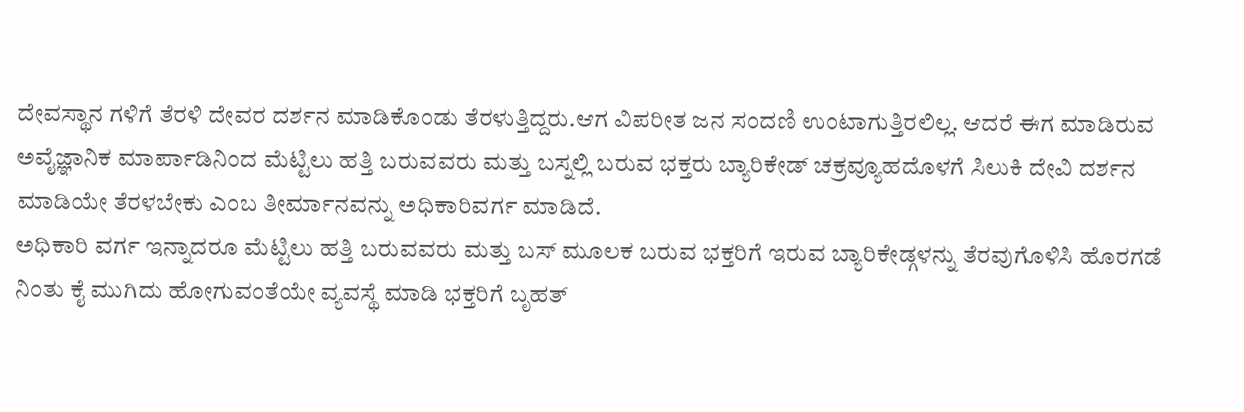ದೇವಸ್ಥಾನ ಗಳಿಗೆ ತೆರಳಿ ದೇವರ ದರ್ಶನ ಮಾಡಿಕೊಂಡು ತೆರಳುತ್ತಿದ್ದರು.ಆಗ ವಿಪರೀತ ಜನ ಸಂದಣಿ ಉಂಟಾಗುತ್ತಿರಲಿಲ್ಲ. ಆದರೆ ಈಗ ಮಾಡಿರುವ ಅವೈಜ್ಞಾನಿಕ ಮಾರ್ಪಾಡಿನಿಂದ ಮೆಟ್ಟಿಲು ಹತ್ತಿ ಬರುವವರು ಮತ್ತು ಬಸ್ನಲ್ಲಿ ಬರುವ ಭಕ್ತರು ಬ್ಯಾರಿಕೇಡ್ ಚಕ್ರವ್ಯೂಹದೊಳಗೆ ಸಿಲುಕಿ ದೇವಿ ದರ್ಶನ ಮಾಡಿಯೇ ತೆರಳಬೇಕು ಎಂಬ ತೀರ್ಮಾನವನ್ನು ಅಧಿಕಾರಿವರ್ಗ ಮಾಡಿದೆ.
ಅಧಿಕಾರಿ ವರ್ಗ ಇನ್ನಾದರೂ ಮೆಟ್ಟಿಲು ಹತ್ತಿ ಬರುವವರು ಮತ್ತು ಬಸ್ ಮೂಲಕ ಬರುವ ಭಕ್ತರಿಗೆ ಇರುವ ಬ್ಯಾರಿಕೇಡ್ಗಳನ್ನು ತೆರವುಗೊಳಿಸಿ ಹೊರಗಡೆ ನಿಂತು ಕೈ ಮುಗಿದು ಹೋಗುವಂತೆಯೇ ವ್ಯವಸ್ಥೆ ಮಾಡಿ ಭಕ್ತರಿಗೆ ಬೃಹತ್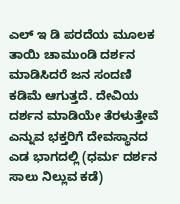ಎಲ್ ಇ ಡಿ ಪರದೆಯ ಮೂಲಕ ತಾಯಿ ಚಾಮುಂಡಿ ದರ್ಶನ ಮಾಡಿಸಿದರೆ ಜನ ಸಂದಣಿ ಕಡಿಮೆ ಆಗುತ್ತದೆ. ದೇವಿಯ ದರ್ಶನ ಮಾಡಿಯೇ ತೆರಳುತ್ತೇವೆ ಎನ್ನುವ ಭಕ್ತರಿಗೆ ದೇವಸ್ಥಾನದ ಎಡ ಭಾಗದಲ್ಲಿ (ಧರ್ಮ ದರ್ಶನ ಸಾಲು ನಿಲ್ಲುವ ಕಡೆ)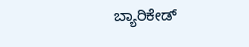ಬ್ಯಾರಿಕೇಡ್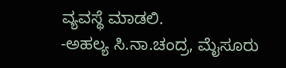ವ್ಯವಸ್ಥೆ ಮಾಡಲಿ.
-ಅಹಲ್ಯ ಸಿ.ನಾ.ಚಂದ್ರ, ಮೈಸೂರು